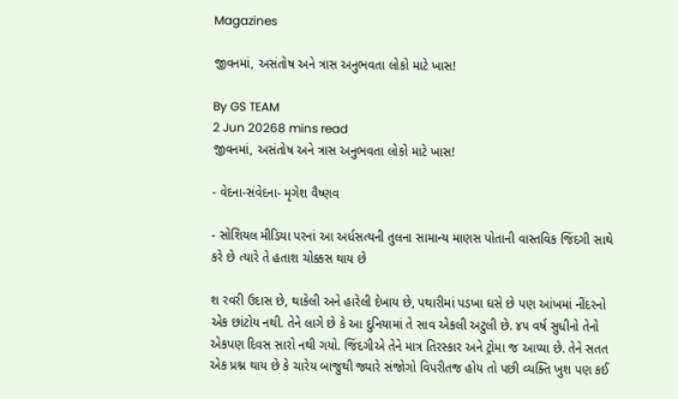Magazines

જીવનમાં, અસંતોષ અને ત્રાસ અનુભવતા લોકો માટે ખાસ!

By GS TEAM
2 Jun 20268 mins read
જીવનમાં, અસંતોષ અને ત્રાસ અનુભવતા લોકો માટે ખાસ!

- વેદના-સંવેદના- મૃગેશ વૈષ્ણવ

- સોશિયલ મીડિયા પરનાં આ અર્ધસત્યની તુલના સામાન્ય માણસ પોતાની વાસ્તવિક જિંદગી સાથે કરે છે ત્યારે તે હતાશ ચોક્કસ થાય છે

શ રવરી ઉદાસ છે, થાકેલી અને હારેલી દેખાય છે, પથારીમાં પડખા ઘસે છે પણ આંખમાં નીંદરનો એક છાંટોય નથી. તેને લાગે છે કે આ દુનિયામાં તે સાવ એકલી અટુલી છે. ૪૫ વર્ષ સુધીનો તેનો એકપણ દિવસ સારો નથી ગયો. જિંદગીએ તેને માત્ર તિરસ્કાર અને ટ્રોમા જ આપ્યા છે. તેને સતત એક પ્રશ્ન થાય છે કે ચારેય બાજુથી જ્યારે સંજોગો વિપરીતજ હોય તો પછી વ્યક્તિ ખુશ પણ કઈ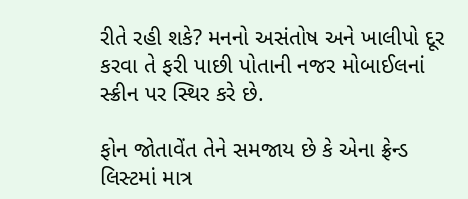રીતે રહી શકે? મનનો અસંતોષ અને ખાલીપો દૂર કરવા તે ફરી પાછી પોતાની નજર મોબાઈલનાં સ્ક્રીન પર સ્થિર કરે છે.

ફોન જોતાવેંત તેને સમજાય છે કે એના ફ્રેન્ડ લિસ્ટમાં માત્ર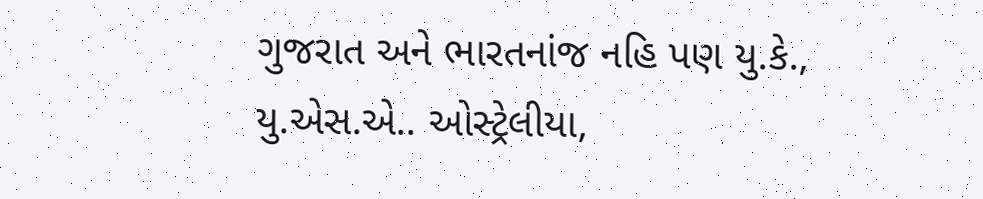ગુજરાત અને ભારતનાંજ નહિ પણ યુ.કે., યુ.એસ.એ.. ઓસ્ટ્રેલીયા,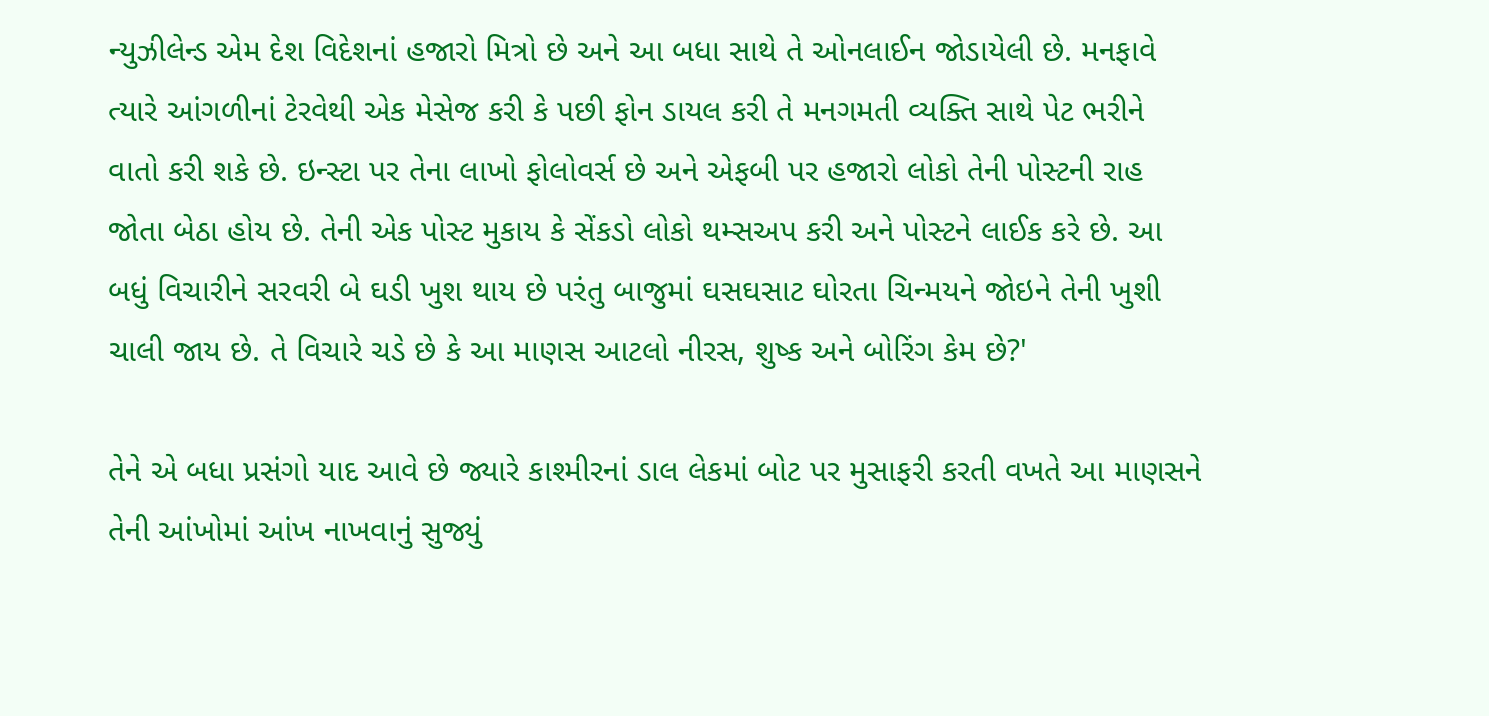ન્યુઝીલેન્ડ એમ દેશ વિદેશનાં હજારો મિત્રો છે અને આ બધા સાથે તે ઓનલાઈન જોડાયેલી છે. મનફાવે ત્યારે આંગળીનાં ટેરવેથી એક મેસેજ કરી કે પછી ફોન ડાયલ કરી તે મનગમતી વ્યક્તિ સાથે પેટ ભરીને વાતો કરી શકે છે. ઇન્સ્ટા પર તેના લાખો ફોલોવર્સ છે અને એફબી પર હજારો લોકો તેની પોસ્ટની રાહ જોતા બેઠા હોય છે. તેની એક પોસ્ટ મુકાય કે સેંકડો લોકો થમ્સઅપ કરી અને પોસ્ટને લાઈક કરે છે. આ બધું વિચારીને સરવરી બે ઘડી ખુશ થાય છે પરંતુ બાજુમાં ઘસઘસાટ ઘોરતા ચિન્મયને જોઇને તેની ખુશી ચાલી જાય છે. તે વિચારે ચડે છે કે આ માણસ આટલો નીરસ, શુષ્ક અને બોરિંગ કેમ છે?'

તેને એ બધા પ્રસંગો યાદ આવે છે જ્યારે કાશ્મીરનાં ડાલ લેકમાં બોટ પર મુસાફરી કરતી વખતે આ માણસને તેની આંખોમાં આંખ નાખવાનું સુજ્યું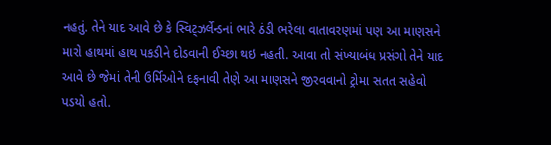નહતું. તેને યાદ આવે છે કે સ્વિટ્ઝર્લેન્ડનાં ભારે ઠંડી ભરેલા વાતાવરણમાં પણ આ માણસને મારો હાથમાં હાથ પકડીને દોડવાની ઈચ્છા થઇ નહતી. આવા તો સંખ્યાબંધ પ્રસંગો તેને યાદ આવે છે જેમાં તેની ઉર્મિઓને દફનાવી તેણે આ માણસને જીરવવાનો ટ્રોમા સતત સહેવો પડયો હતો.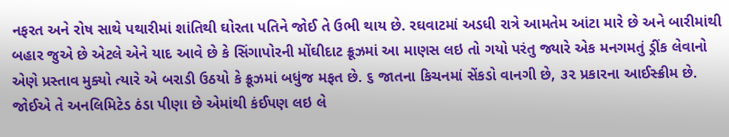નફરત અને રોષ સાથે પથારીમાં શાંતિથી ઘોરતા પતિને જોઈ તે ઉભી થાય છે. રઘવાટમાં અડધી રાત્રે આમતેમ આંટા મારે છે અને બારીમાંથી બહાર જુએ છે એટલે એને યાદ આવે છે કે સિંગાપોરની મોંઘીદાટ ક્રૂઝમાં આ માણસ લઇ તો ગયો પરંતુ જ્યારે એક મનગમતું ડ્રીંક લેવાનો એણે પ્રસ્તાવ મુક્યો ત્યારે એ બરાડી ઉઠયો કે ક્રૂઝમાં બધુંજ મફત છે. ૬ જાતના કિચનમાં સેંકડો વાનગી છે, ૩૨ પ્રકારના આઈસ્ક્રીમ છે. જોઈએ તે અનલિમિટેડ ઠંડા પીણા છે એમાંથી કંઈપણ લઇ લે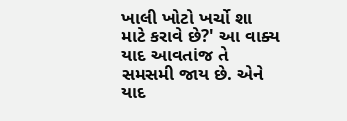ખાલી ખોટો ખર્ચો શા માટે કરાવે છે?' આ વાક્ય યાદ આવતાંજ તે સમસમી જાય છે. એને યાદ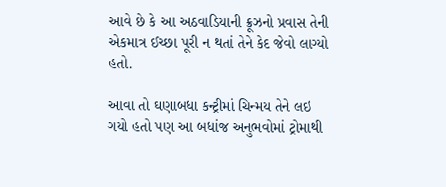આવે છે કે આ અઠવાડિયાની ક્રૂઝનો પ્રવાસ તેની એકમાત્ર ઈચ્છા પૂરી ન થતાં તેને કેદ જેવો લાગ્યો હતો.

આવા તો ઘણાબધા કન્ટ્રીમાં ચિન્મય તેને લઇ ગયો હતો પણ આ બધાંજ અનુભવોમાં ટ્રોમાથી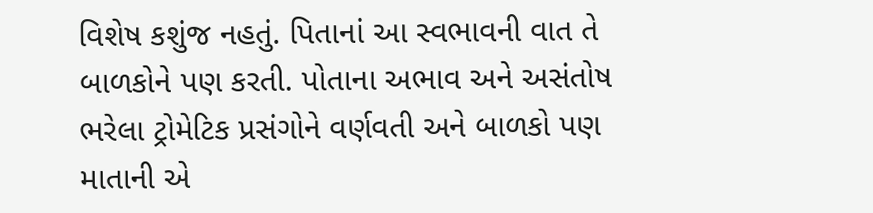વિશેષ કશુંજ નહતું. પિતાનાં આ સ્વભાવની વાત તે બાળકોને પણ કરતી. પોતાના અભાવ અને અસંતોષ ભરેલા ટ્રોમેટિક પ્રસંગોને વર્ણવતી અને બાળકો પણ માતાની એ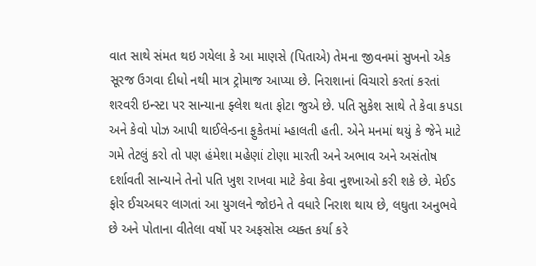વાત સાથે સંમત થઇ ગયેલા કે આ માણસે (પિતાએ) તેમના જીવનમાં સુખનો એક સૂરજ ઉગવા દીધો નથી માત્ર ટ્રોમાજ આપ્યા છે. નિરાશાનાં વિચારો કરતાં કરતાં શરવરી ઇન્સ્ટા પર સાન્યાના ફ્લેશ થતા ફોટા જુએ છે. પતિ સુકેશ સાથે તે કેવા કપડા અને કેવો પોઝ આપી થાઈલેન્ડના ફુકેતમાં મ્હાલતી હતી. એને મનમાં થયું કે જેને માટે ગમે તેટલું કરો તો પણ હંમેશા મહેણાં ટોણા મારતી અને અભાવ અને અસંતોષ દર્શાવતી સાન્યાને તેનો પતિ ખુશ રાખવા માટે કેવા કેવા નુશ્ખાઓ કરી શકે છે. મેઈડ ફોર ઈચઅઘર લાગતાં આ યુગલને જોઇને તે વધારે નિરાશ થાય છે, લઘુતા અનુભવે છે અને પોતાના વીતેલા વર્ષો પર અફસોસ વ્યક્ત કર્યા કરે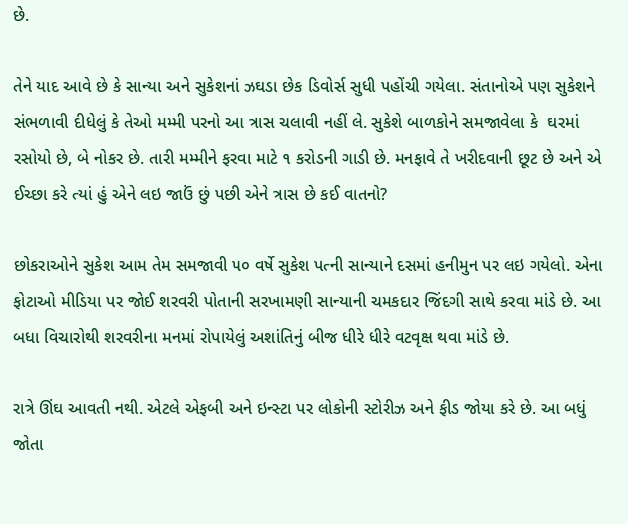છે.

તેને યાદ આવે છે કે સાન્યા અને સુકેશનાં ઝઘડા છેક ડિવોર્સ સુધી પહોંચી ગયેલા. સંતાનોએ પણ સુકેશને સંભળાવી દીધેલું કે તેઓ મમ્મી પરનો આ ત્રાસ ચલાવી નહીં લે. સુકેશે બાળકોને સમજાવેલા કે  ઘરમાં રસોયો છે, બે નોકર છે. તારી મમ્મીને ફરવા માટે ૧ કરોડની ગાડી છે. મનફાવે તે ખરીદવાની છૂટ છે અને એ ઈચ્છા કરે ત્યાં હું એને લઇ જાઉં છું પછી એને ત્રાસ છે કઈ વાતનો?

છોકરાઓને સુકેશ આમ તેમ સમજાવી ૫૦ વર્ષે સુકેશ પત્ની સાન્યાને દસમાં હનીમુન પર લઇ ગયેલો. એના ફોટાઓ મીડિયા પર જોઈ શરવરી પોતાની સરખામણી સાન્યાની ચમકદાર જિંદગી સાથે કરવા માંડે છે. આ બધા વિચારોથી શરવરીના મનમાં રોપાયેલું અશાંતિનું બીજ ધીરે ધીરે વટવૃક્ષ થવા માંડે છે.

રાત્રે ઊંઘ આવતી નથી. એટલે એફબી અને ઇન્સ્ટા પર લોકોની સ્ટોરીઝ અને ફીડ જોયા કરે છે. આ બધું જોતા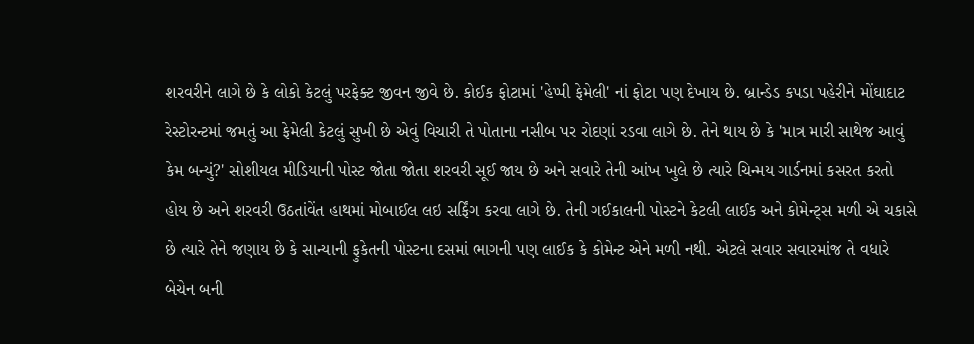શરવરીને લાગે છે કે લોકો કેટલું પરફેક્ટ જીવન જીવે છે. કોઈક ફોટામાં 'હેપ્પી ફેમેલી' નાં ફોટા પણ દેખાય છે. બ્રાન્ડેડ કપડા પહેરીને મોંઘાદાટ રેસ્ટોરન્ટમાં જમતું આ ફેમેલી કેટલું સુખી છે એવું વિચારી તે પોતાના નસીબ પર રોદણાં રડવા લાગે છે. તેને થાય છે કે 'માત્ર મારી સાથેજ આવું કેમ બન્યું?' સોશીયલ મીડિયાની પોસ્ટ જોતા જોતા શરવરી સૂઈ જાય છે અને સવારે તેની આંખ ખુલે છે ત્યારે ચિન્મય ગાર્ડનમાં કસરત કરતો હોય છે અને શરવરી ઉઠતાંવેંત હાથમાં મોબાઈલ લઇ સર્ફિંગ કરવા લાગે છે. તેની ગઈકાલની પોસ્ટને કેટલી લાઈક અને કોમેન્ટ્સ મળી એ ચકાસે છે ત્યારે તેને જણાય છે કે સાન્યાની ફુકેતની પોસ્ટના દસમાં ભાગની પણ લાઈક કે કોમેન્ટ એને મળી નથી. એટલે સવાર સવારમાંજ તે વધારે બેચેન બની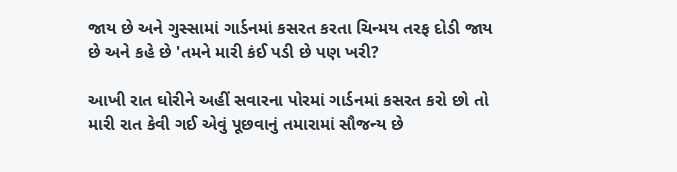જાય છે અને ગુસ્સામાં ગાર્ડનમાં કસરત કરતા ચિન્મય તરફ દોડી જાય છે અને કહે છે 'તમને મારી કંઈ પડી છે પણ ખરી?

આખી રાત ઘોરીને અહીં સવારના પોરમાં ગાર્ડનમાં કસરત કરો છો તો મારી રાત કેવી ગઈ એવું પૂછવાનું તમારામાં સૌજન્ય છે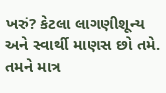ખરું? કેટલા લાગણીશૂન્ય અને સ્વાર્થી માણસ છો તમે. તમને માત્ર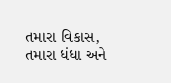તમારા વિકાસ, તમારા ધંધા અને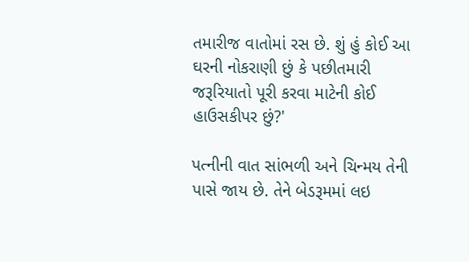તમારીજ વાતોમાં રસ છે. શું હું કોઈ આ ઘરની નોકરાણી છું કે પછીતમારી જરૂરિયાતો પૂરી કરવા માટેની કોઈ હાઉસકીપર છું?'

પત્નીની વાત સાંભળી અને ચિન્મય તેની પાસે જાય છે. તેને બેડરૂમમાં લઇ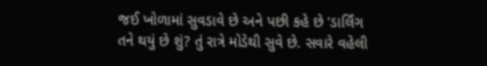જઈ ખોળામાં સુવડાવે છે અને પછી કહે છે 'ડાર્લિંગ તને થયું છે શું? તું રાત્રે મોડેથી સુવે છે. સવારે વહેલી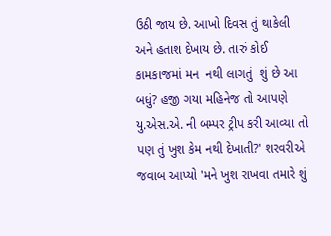ઉઠી જાય છે. આખો દિવસ તું થાકેલી અને હતાશ દેખાય છે. તારું કોઈ કામકાજમાં મન  નથી લાગતું  શું છે આ બધું? હજી ગયા મહિનેજ તો આપણે યુ.એસ.એ. ની બમ્પર ટ્રીપ કરી આવ્યા તો પણ તું ખુશ કેમ નથી દેખાતી?' શરવરીએ જવાબ આપ્યો 'મને ખુશ રાખવા તમારે શું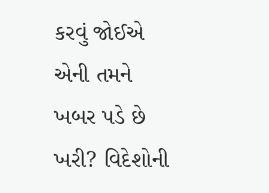કરવું જોઈએ એની તમને ખબર પડે છે ખરી? વિદેશોની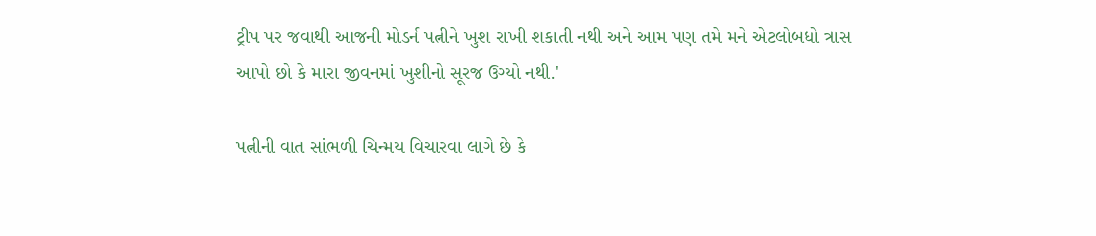ટ્રીપ પર જવાથી આજની મોડર્ન પત્નીને ખુશ રાખી શકાતી નથી અને આમ પણ તમે મને એટલોબધો ત્રાસ આપો છો કે મારા જીવનમાં ખુશીનો સૂરજ ઉગ્યો નથી.'

પત્નીની વાત સાંભળી ચિન્મય વિચારવા લાગે છે કે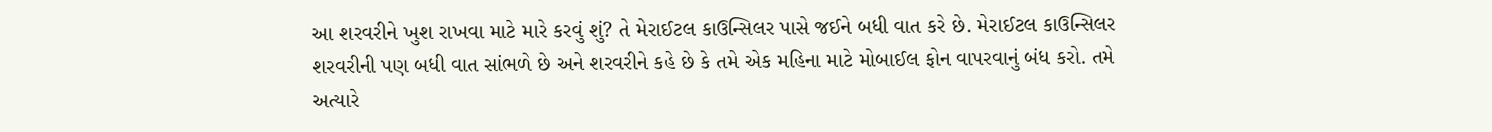આ શરવરીને ખુશ રાખવા માટે મારે કરવું શું? તે મેરાઈટલ કાઉન્સિલર પાસે જઈને બધી વાત કરે છે. મેરાઈટલ કાઉન્સિલર શરવરીની પણ બધી વાત સાંભળે છે અને શરવરીને કહે છે કે તમે એક મહિના માટે મોબાઈલ ફોન વાપરવાનું બંધ કરો. તમે અત્યારે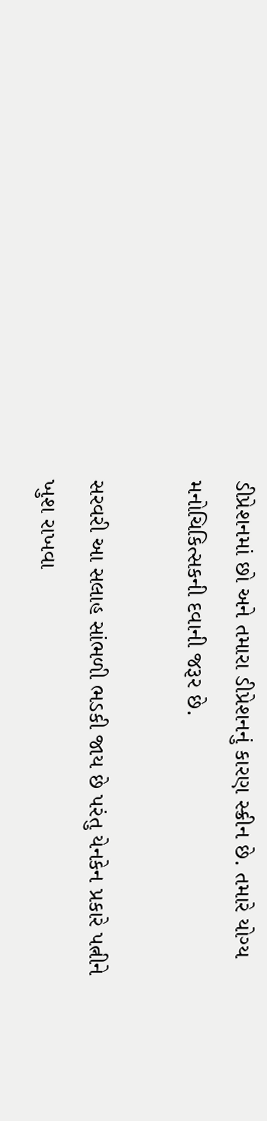ડીપ્રેશનમાં છો અને તમારા ડીપ્રેશનનું કારણ સ્ક્રીન છે. તમારે યોગ્ય મનોચિકિત્સકની દવાની જરૂર છે.

સરવરી આ સલાહ સાંભળી ભડકી જાય છે પરંતુ યેનકેન પ્રકારે પત્નીને ખુશ રાખવા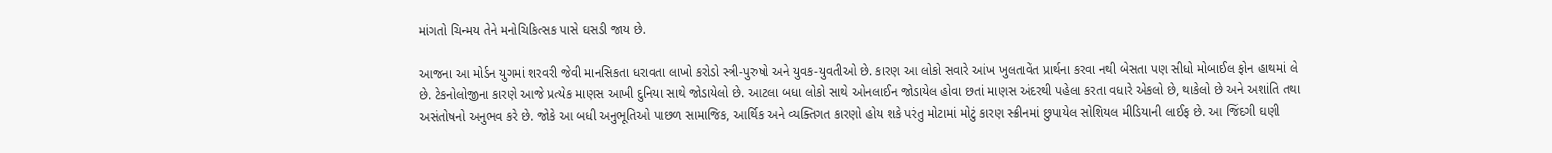માંગતો ચિન્મય તેને મનોચિકિત્સક પાસે ઘસડી જાય છે.

આજના આ મોર્ડન યુગમાં શરવરી જેવી માનસિકતા ધરાવતા લાખો કરોડો સ્ત્રી-પુરુષો અને યુવક-યુવતીઓ છે. કારણ આ લોકો સવારે આંખ ખુલતાવેંત પ્રાર્થના કરવા નથી બેસતા પણ સીધો મોબાઈલ ફોન હાથમાં લે છે. ટેકનોલોજીના કારણે આજે પ્રત્યેક માણસ આખી દુનિયા સાથે જોડાયેલો છે. આટલા બધા લોકો સાથે ઓનલાઈન જોડાયેલ હોવા છતાં માણસ અંદરથી પહેલા કરતા વધારે એકલો છે, થાકેલો છે અને અશાંતિ તથા અસંતોષનો અનુભવ કરે છે. જોકે આ બધી અનુભૂતિઓ પાછળ સામાજિક, આર્થિક અને વ્યક્તિગત કારણો હોય શકે પરંતુ મોટામાં મોટું કારણ સ્ક્રીનમાં છુપાયેલ સોશિયલ મીડિયાની લાઈફ છે. આ જિંદગી ઘણી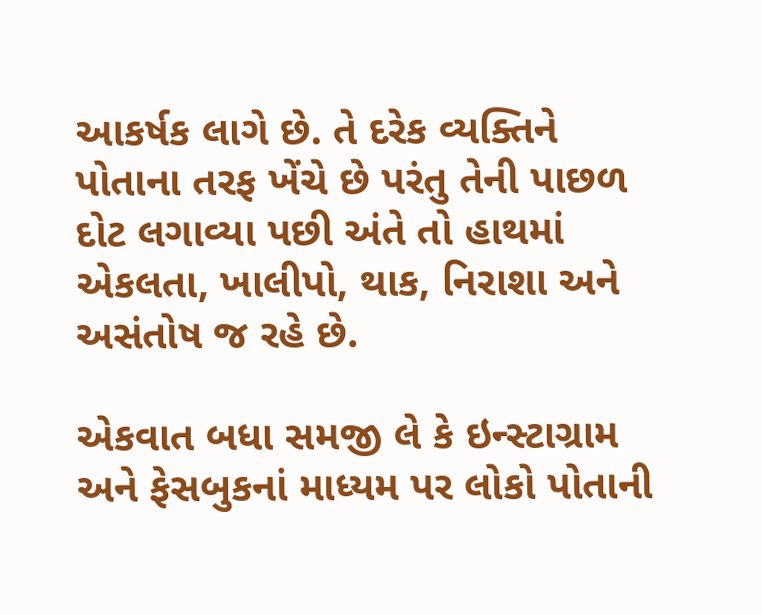આકર્ષક લાગે છે. તે દરેક વ્યક્તિને પોતાના તરફ ખેંચે છે પરંતુ તેની પાછળ દોટ લગાવ્યા પછી અંતે તો હાથમાં એકલતા, ખાલીપો, થાક, નિરાશા અને અસંતોષ જ રહે છે.

એકવાત બધા સમજી લે કે ઇન્સ્ટાગ્રામ અને ફેસબુકનાં માધ્યમ પર લોકો પોતાની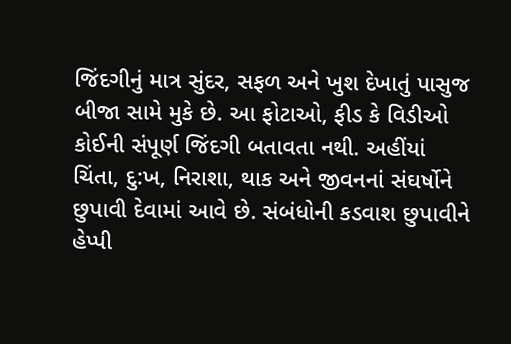જિંદગીનું માત્ર સુંદર, સફળ અને ખુશ દેખાતું પાસુજ બીજા સામે મુકે છે. આ ફોટાઓ, ફીડ કે વિડીઓ કોઈની સંપૂર્ણ જિંદગી બતાવતા નથી. અહીંયાં ચિંતા, દુ:ખ, નિરાશા, થાક અને જીવનનાં સંઘર્ષોને છુપાવી દેવામાં આવે છે. સંબંધોની કડવાશ છુપાવીને હેપ્પી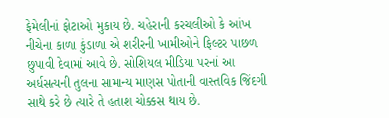ફેમેલીનાં ફોટાઓ મુકાય છે. ચહેરાની કરચલીઓ કે આંખ નીચેના કાળા કુંડાળા એ શરીરની ખામીઓને ફિલ્ટર પાછળ છુપાવી દેવામાં આવે છે. સોશિયલ મીડિયા પરનાં આ અર્ધસત્યની તુલના સામાન્ય માણસ પોતાની વાસ્તવિક જિંદગી સાથે કરે છે ત્યારે તે હતાશ ચોક્કસ થાય છે.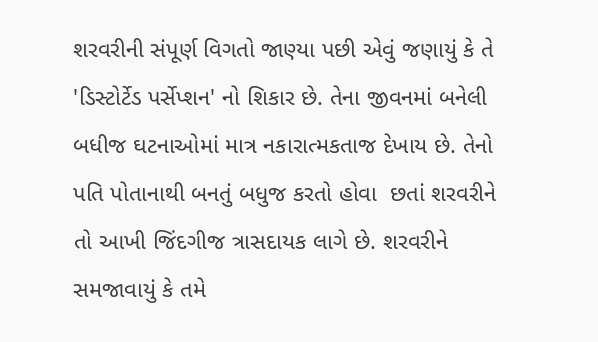શરવરીની સંપૂર્ણ વિગતો જાણ્યા પછી એવું જણાયું કે તે 'ડિસ્ટોર્ટેડ પર્સેપ્શન' નો શિકાર છે. તેના જીવનમાં બનેલી બધીજ ઘટનાઓમાં માત્ર નકારાત્મકતાજ દેખાય છે. તેનો પતિ પોતાનાથી બનતું બધુજ કરતો હોવા  છતાં શરવરીને તો આખી જિંદગીજ ત્રાસદાયક લાગે છે. શરવરીને સમજાવાયું કે તમે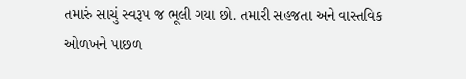તમારું સાચું સ્વરૂપ જ ભૂલી ગયા છો. તમારી સહજતા અને વાસ્તવિક ઓળખને પાછળ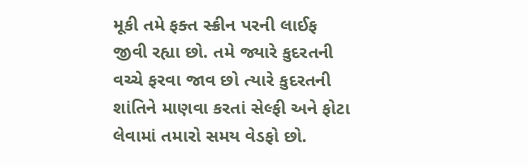મૂકી તમે ફક્ત સ્ક્રીન પરની લાઈફ જીવી રહ્યા છો. તમે જ્યારે કુદરતની વચ્ચે ફરવા જાવ છો ત્યારે કુદરતની શાંતિને માણવા કરતાં સેલ્ફી અને ફોટા લેવામાં તમારો સમય વેડફો છો.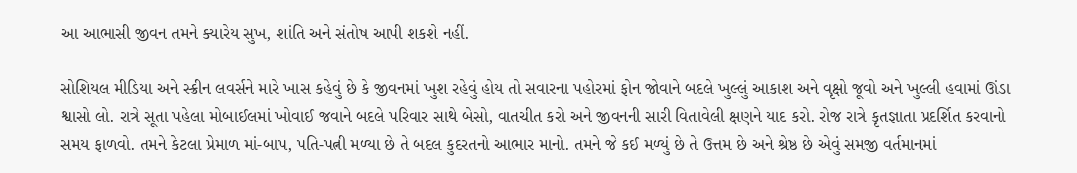આ આભાસી જીવન તમને ક્યારેય સુખ, શાંતિ અને સંતોષ આપી શકશે નહીં.

સોશિયલ મીડિયા અને સ્ક્રીન લવર્સને મારે ખાસ કહેવું છે કે જીવનમાં ખુશ રહેવું હોય તો સવારના પહોરમાં ફોન જોવાને બદલે ખુલ્લું આકાશ અને વૃક્ષો જૂવો અને ખુલ્લી હવામાં ઊંડા શ્વાસો લો. રાત્રે સૂતા પહેલા મોબાઈલમાં ખોવાઈ જવાને બદલે પરિવાર સાથે બેસો, વાતચીત કરો અને જીવનની સારી વિતાવેલી ક્ષણને યાદ કરો. રોજ રાત્રે કૃતજ્ઞાતા પ્રદર્શિત કરવાનો સમય ફાળવો. તમને કેટલા પ્રેમાળ માં-બાપ, પતિ-પત્ની મળ્યા છે તે બદલ કુદરતનો આભાર માનો. તમને જે કઈ મળ્યું છે તે ઉત્તમ છે અને શ્રેષ્ઠ છે એવું સમજી વર્તમાનમાં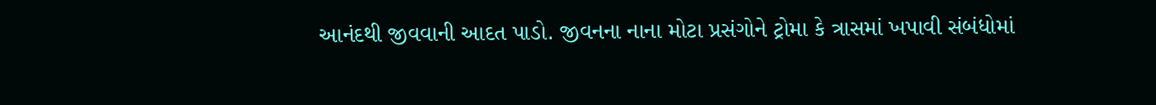આનંદથી જીવવાની આદત પાડો. જીવનના નાના મોટા પ્રસંગોને ટ્રોમા કે ત્રાસમાં ખપાવી સંબંધોમાં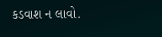કડવાશ ન લાવો.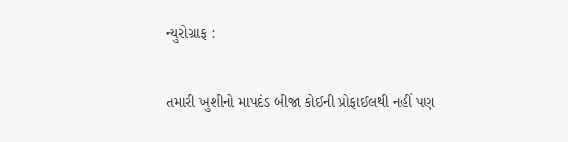ન્યુરોગ્રાફ :

તમારી ખુશીનો માપદંડ બીજા કોઈની પ્રોફાઈલથી નહીં પણ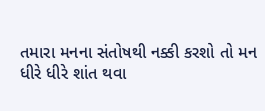તમારા મનના સંતોષથી નક્કી કરશો તો મન ધીરે ધીરે શાંત થવા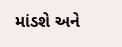માંડશે અને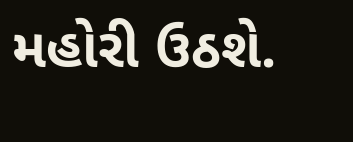મહોરી ઉઠશે.